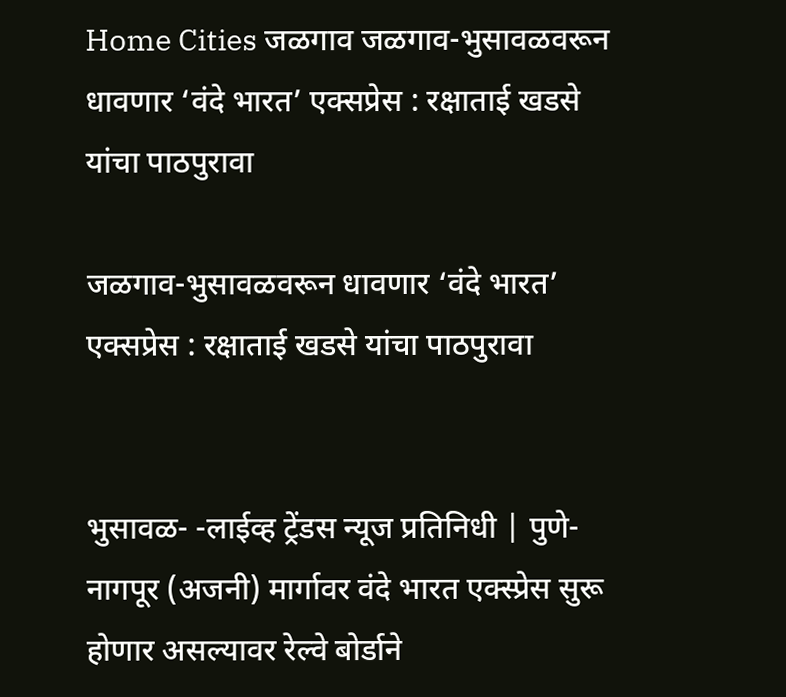Home Cities जळगाव जळगाव-भुसावळवरून धावणार ‘वंदे भारत’ एक्सप्रेस : रक्षाताई खडसे यांचा पाठपुरावा

जळगाव-भुसावळवरून धावणार ‘वंदे भारत’ एक्सप्रेस : रक्षाताई खडसे यांचा पाठपुरावा


भुसावळ- -लाईव्ह ट्रेंडस न्यूज प्रतिनिधी | पुणे-नागपूर (अजनी) मार्गावर वंदे भारत एक्स्प्रेस सुरू होणार असल्यावर रेल्वे बोर्डाने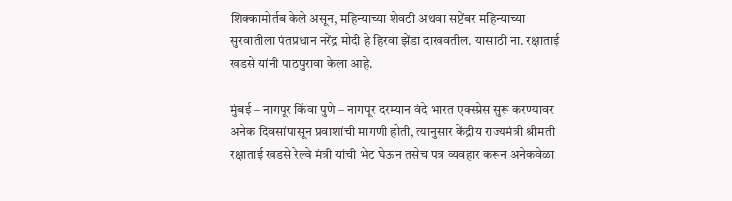शिक्कामोर्तब केले असून, महिन्याच्या शेवटी अथवा सप्टेंबर महिन्याच्या सुरवातीला पंतप्रधान नरेंद्र मोदी हे हिरवा झेंडा दाखवतील. यासाठी ना. रक्षाताई खडसे यांनी पाठपुरावा केला आहे.

मुंबई – नागपूर किंवा पुणे – नागपूर दरम्यान वंदे भारत एक्स्प्रेस सुरू करण्यावर अनेक दिवसांपासून प्रवाशांची मागणी होती, त्यानुसार केंद्रीय राज्यमंत्री श्रीमती रक्षाताई खडसे रेल्वे मंत्री यांची भेट घेऊन तसेच पत्र व्यवहार करून अनेकवेळा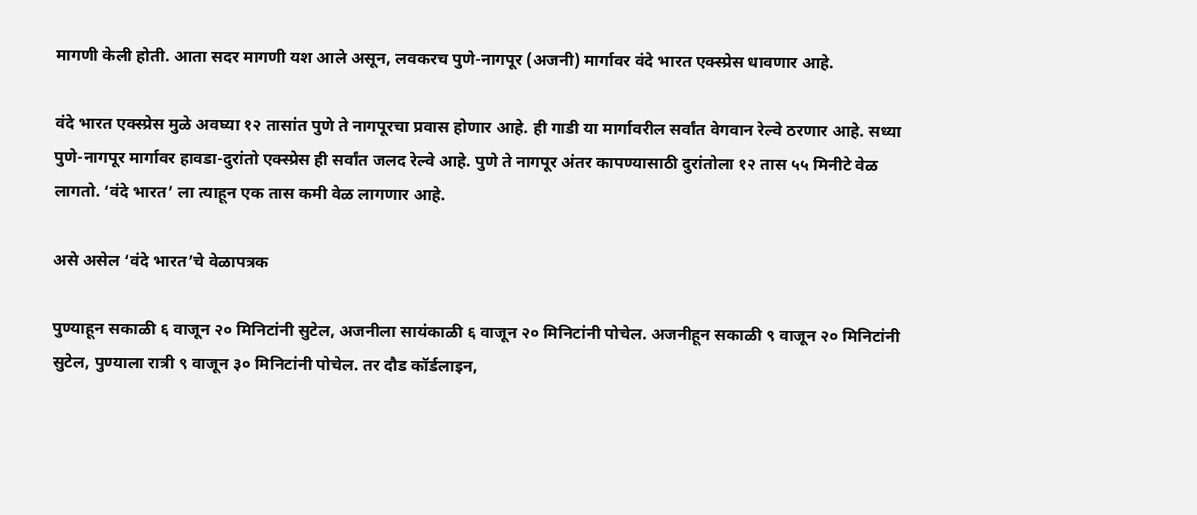मागणी केली होती. आता सदर मागणी यश आले असून, लवकरच पुणे-नागपूर (अजनी) मार्गावर वंदे भारत एक्स्प्रेस धावणार आहे.

वंदे भारत एक्स्प्रेस मुळे अवघ्या १२ तासांत पुणे ते नागपूरचा प्रवास होणार आहे. ही गाडी या मार्गावरील सर्वांत वेगवान रेल्वे ठरणार आहे. सध्या पुणे-नागपूर मार्गावर हावडा-दुरांतो एक्स्प्रेस ही सर्वांत जलद रेल्वे आहे. पुणे ते नागपूर अंतर कापण्यासाठी दुरांतोला १२ तास ५५ मिनीटे वेळ लागतो. ‘वंदे भारत’ ला त्याहून एक तास कमी वेळ लागणार आहे.

असे असेल ‘वंदे भारत’चे वेळापत्रक

पुण्याहून सकाळी ६ वाजून २० मिनिटांनी सुटेल, अजनीला सायंकाळी ६ वाजून २० मिनिटांनी पोचेल. अजनीहून सकाळी ९ वाजून २० मिनिटांनी सुटेल, पुण्याला रात्री ९ वाजून ३० मिनिटांनी पोचेल. तर दौड कॉर्डलाइन,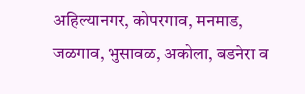अहिल्यानगर, कोपरगाव, मनमाड, जळगाव, भुसावळ, अकोला, बडनेरा व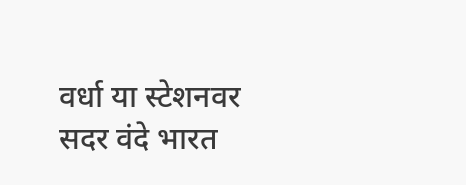वर्धा या स्टेशनवर सदर वंदे भारत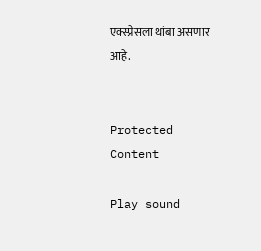एक्स्प्रेसला थांबा असणार आहे.


Protected Content

Play sound